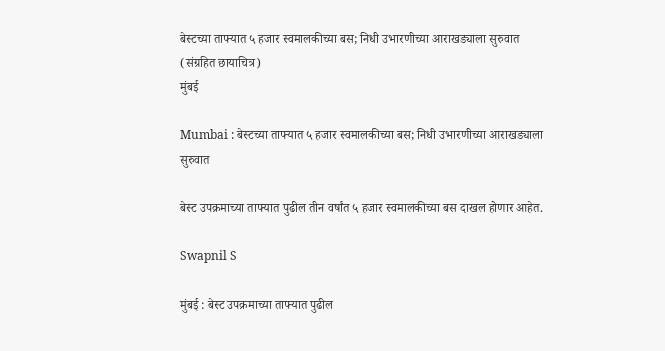बेस्टच्या ताफ्यात ५ हजार स्वमालकीच्या बस; निधी उभारणीच्या आराखड्याला सुरुवात (संग्रहित छायाचित्र)
मुंबई

Mumbai : बेस्टच्या ताफ्यात ५ हजार स्वमालकीच्या बस; निधी उभारणीच्या आराखड्याला सुरुवात

बेस्ट उपक्रमाच्या ताफ्यात पुढील तीन वर्षांत ५ हजार स्वमालकीच्या बस दाखल होणार आहेत.

Swapnil S

मुंबई : बेस्ट उपक्रमाच्या ताफ्यात पुढील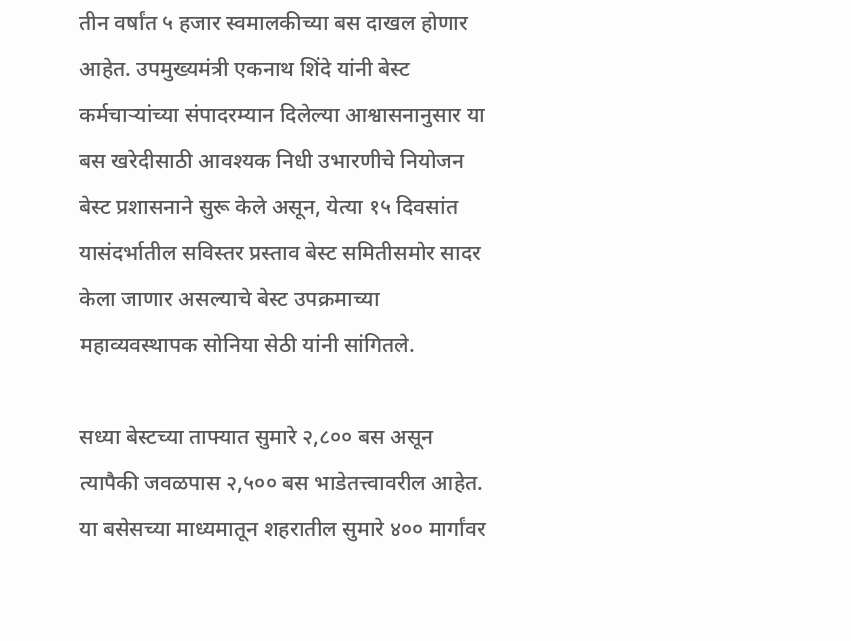तीन वर्षांत ५ हजार स्वमालकीच्या बस दाखल होणार आहेत. उपमुख्यमंत्री एकनाथ शिंदे यांनी बेस्ट कर्मचाऱ्यांच्या संपादरम्यान दिलेल्या आश्वासनानुसार या बस खरेदीसाठी आवश्यक निधी उभारणीचे नियोजन बेस्ट प्रशासनाने सुरू केले असून, येत्या १५ दिवसांत यासंदर्भातील सविस्तर प्रस्ताव बेस्ट समितीसमोर सादर केला जाणार असल्याचे बेस्ट उपक्रमाच्या महाव्यवस्थापक सोनिया सेठी यांनी सांगितले.

सध्या बेस्टच्या ताफ्यात सुमारे २,८०० बस असून त्यापैकी जवळपास २,५०० बस भाडेतत्त्वावरील आहेत. या बसेसच्या माध्यमातून शहरातील सुमारे ४०० मार्गांवर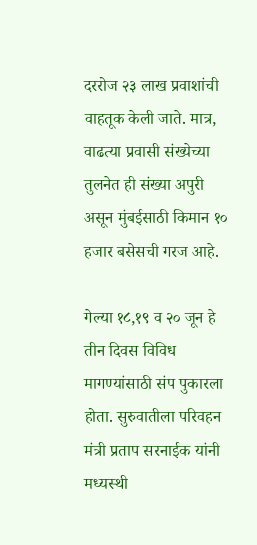दररोज २३ लाख प्रवाशांची वाहतूक केली जाते. मात्र, वाढत्या प्रवासी संख्येच्या तुलनेत ही संख्या अपुरी असून मुंबईसाठी किमान १० हजार बसेसची गरज आहे.

गेल्या १८,१९ व २० जून हे तीन दिवस विविध मागण्यांसाठी संप पुकारला होता. सुरुवातीला परिवहन मंत्री प्रताप सरनाईक यांनी मध्यस्थी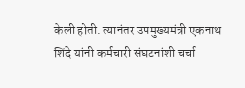केली होती. त्यानंतर उपमुख्यमंत्री एकनाथ शिंदे यांनी कर्मचारी संघटनांशी चर्चा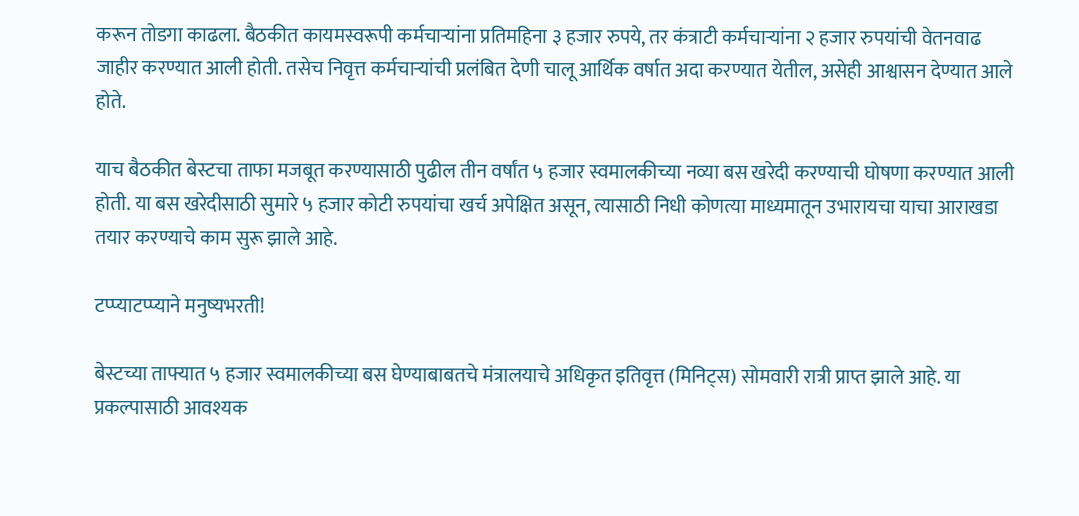करून तोडगा काढला. बैठकीत कायमस्वरूपी कर्मचाऱ्यांना प्रतिमहिना ३ हजार रुपये, तर कंत्राटी कर्मचाऱ्यांना २ हजार रुपयांची वेतनवाढ जाहीर करण्यात आली होती. तसेच निवृत्त कर्मचाऱ्यांची प्रलंबित देणी चालू आर्थिक वर्षात अदा करण्यात येतील, असेही आश्वासन देण्यात आले होते.

याच बैठकीत बेस्टचा ताफा मजबूत करण्यासाठी पुढील तीन वर्षांत ५ हजार स्वमालकीच्या नव्या बस खरेदी करण्याची घोषणा करण्यात आली होती. या बस खरेदीसाठी सुमारे ५ हजार कोटी रुपयांचा खर्च अपेक्षित असून, त्यासाठी निधी कोणत्या माध्यमातून उभारायचा याचा आराखडा तयार करण्याचे काम सुरू झाले आहे.

टप्प्याटप्प्याने मनुष्यभरती!

बेस्टच्या ताफ्यात ५ हजार स्वमालकीच्या बस घेण्याबाबतचे मंत्रालयाचे अधिकृत इतिवृत्त (मिनिट्स) सोमवारी रात्री प्राप्त झाले आहे. या प्रकल्पासाठी आवश्यक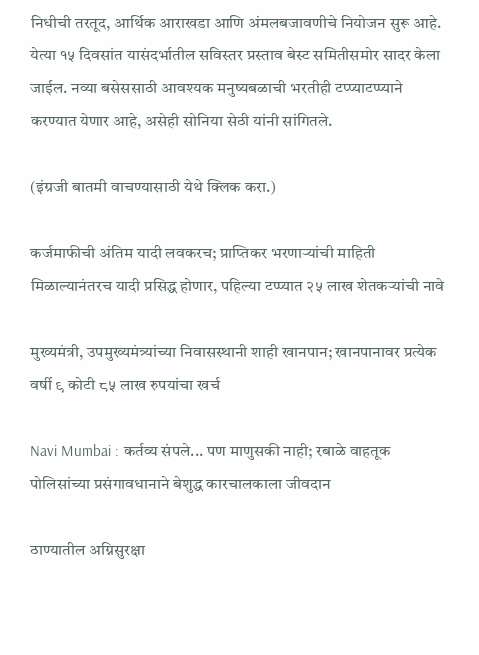निधीची तरतूद, आर्थिक आराखडा आणि अंमलबजावणीचे नियोजन सुरू आहे. येत्या १५ दिवसांत यासंदर्भातील सविस्तर प्रस्ताव बेस्ट समितीसमोर सादर केला जाईल. नव्या बसेससाठी आवश्यक मनुष्यबळाची भरतीही टप्प्याटप्प्याने करण्यात येणार आहे, असेही सोनिया सेठी यांनी सांगितले.

(इंग्रजी बातमी वाचण्यासाठी येथे क्लिक करा.)

कर्जमाफीची अंतिम यादी लवकरच; प्राप्तिकर भरणाऱ्यांची माहिती मिळाल्यानंतरच यादी प्रसिद्ध होणार, पहिल्या टप्प्यात २५ लाख शेतकऱ्यांची नावे

मुख्यमंत्री, उपमुख्यमंत्र्यांच्या निवासस्थानी शाही खानपान; खानपानावर प्रत्येक वर्षी ९ कोटी ८५ लाख रुपयांचा खर्च

Navi Mumbai : कर्तव्य संपले... पण माणुसकी नाही; रबाळे वाहतूक पोलिसांच्या प्रसंगावधानाने बेशुद्ध कारचालकाला जीवदान

ठाण्यातील अग्निसुरक्षा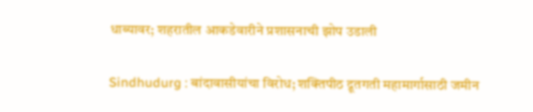धाब्यावर; शहरातील आकडेवारीने प्रशासनाची झोप उडाली

Sindhudurg : बांदावासीयांचा विरोध; शक्तिपीठ द्रूतगती महामार्गासाठी जमीन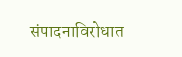संपादनाविरोधात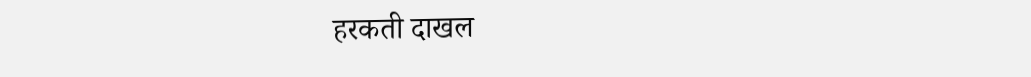हरकती दाखल